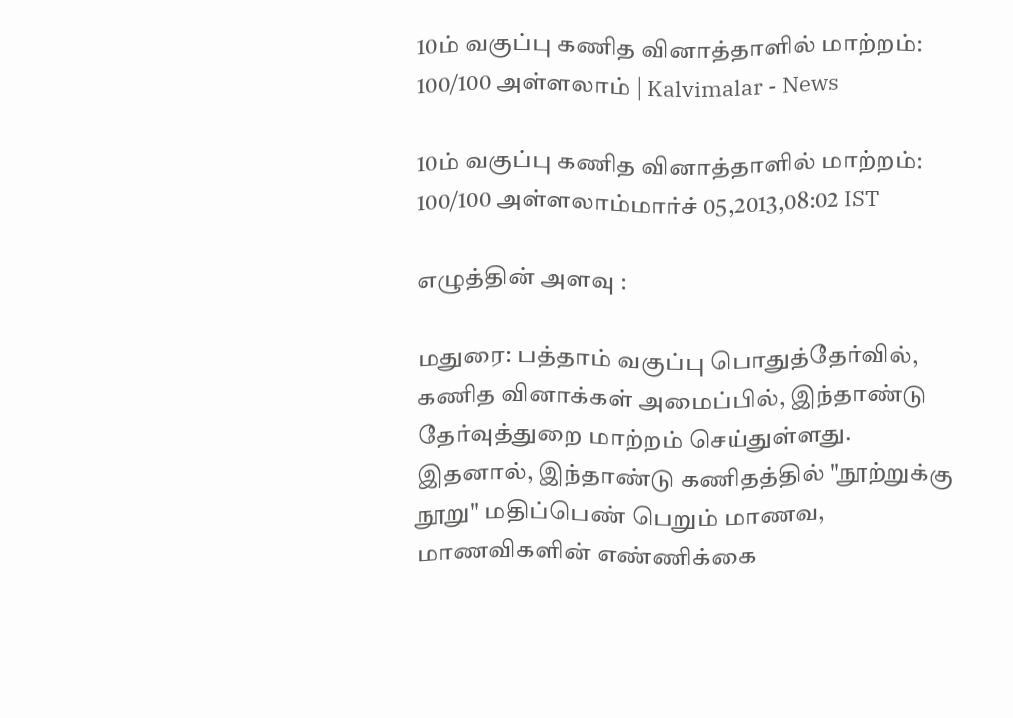10ம் வகுப்பு கணித வினாத்தாளில் மாற்றம்: 100/100 அள்ளலாம் | Kalvimalar - News

10ம் வகுப்பு கணித வினாத்தாளில் மாற்றம்: 100/100 அள்ளலாம்மார்ச் 05,2013,08:02 IST

எழுத்தின் அளவு :

மதுரை: பத்தாம் வகுப்பு பொதுத்தேர்வில், கணித வினாக்கள் அமைப்பில், இந்தாண்டு தேர்வுத்துறை மாற்றம் செய்துள்ளது. இதனால், இந்தாண்டு கணிதத்தில் "நூற்றுக்கு நூறு" மதிப்பெண் பெறும் மாணவ, மாணவிகளின் எண்ணிக்கை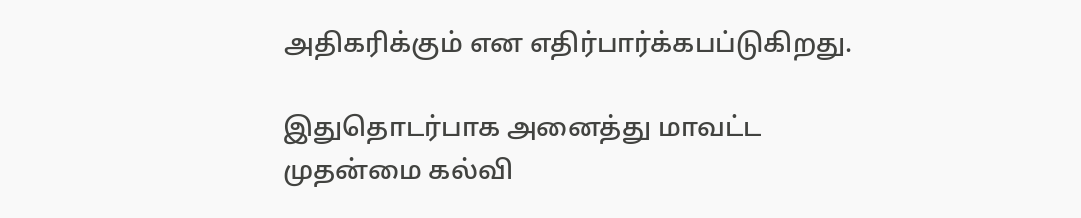அதிகரிக்கும் என எதிர்பார்க்கபப்டுகிறது.

இதுதொடர்பாக அனைத்து மாவட்ட முதன்மை கல்வி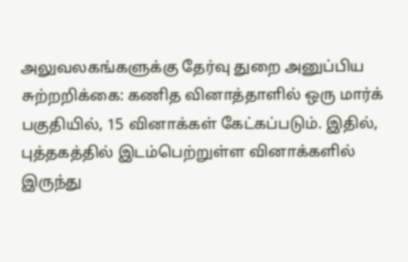அலுவலகங்களுக்கு தேர்வு துறை அனுப்பிய சுற்றறிக்கை: கணித வினாத்தாளில் ஒரு மார்க் பகுதியில், 15 வினாக்கள் கேட்கப்படும். இதில், புத்தகத்தில் இடம்பெற்றுள்ள வினாக்களில் இருந்து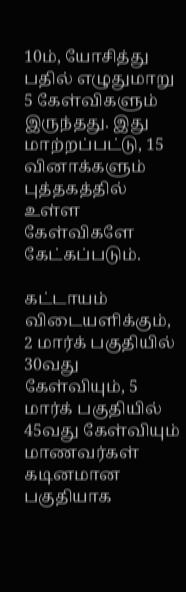10ம், யோசித்து பதில் எழுதுமாறு 5 கேள்விகளும் இருந்தது. இது மாற்றப்பட்டு, 15 வினாக்களும் புத்தகத்தில் உள்ள கேள்விகளே கேட்கப்படும்.

கட்டாயம் விடையளிக்கும், 2 மார்க் பகுதியில் 30வது கேள்வியும், 5 மார்க் பகுதியில் 45வது கேள்வியும் மாணவர்கள் கடினமான பகுதியாக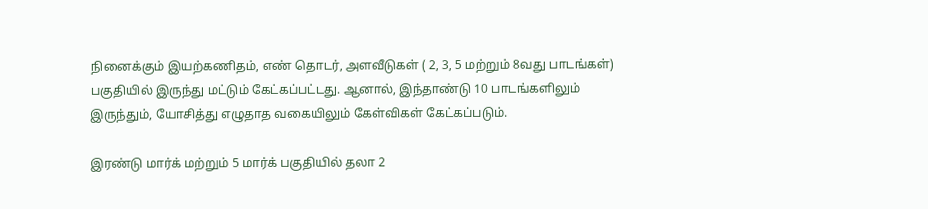நினைக்கும் இயற்கணிதம், எண் தொடர், அளவீடுகள் ( 2, 3, 5 மற்றும் 8வது பாடங்கள்) பகுதியில் இருந்து மட்டும் கேட்கப்பட்டது. ஆனால், இந்தாண்டு 10 பாடங்களிலும் இருந்தும், யோசித்து எழுதாத வகையிலும் கேள்விகள் கேட்கப்படும்.

இரண்டு மார்க் மற்றும் 5 மார்க் பகுதியில் தலா 2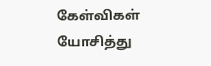கேள்விகள் யோசித்து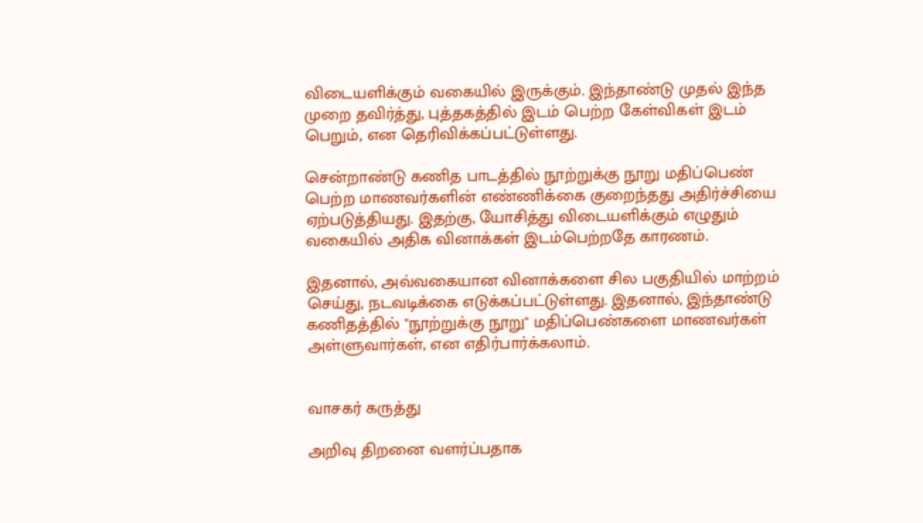விடையளிக்கும் வகையில் இருக்கும். இந்தாண்டு முதல் இந்த முறை தவிர்த்து, புத்தகத்தில் இடம் பெற்ற கேள்விகள் இடம் பெறும், என தெரிவிக்கப்பட்டுள்ளது.

சென்றாண்டு கணித பாடத்தில் நூற்றுக்கு நூறு மதிப்பெண் பெற்ற மாணவர்களின் எண்ணிக்கை குறைந்தது அதிர்ச்சியை ஏற்படுத்தியது. இதற்கு, யோசித்து விடையளிக்கும் எழுதும் வகையில் அதிக வினாக்கள் இடம்பெற்றதே காரணம்.

இதனால், அவ்வகையான வினாக்களை சில பகுதியில் மாற்றம் செய்து, நடவடிக்கை எடுக்கப்பட்டுள்ளது. இதனால், இந்தாண்டு கணிதத்தில் "நூற்றுக்கு நூறு" மதிப்பெண்களை மாணவர்கள் அள்ளுவார்கள், என எதிர்பார்க்கலாம்.


வாசகர் கருத்து

அறிவு திறனை வளர்ப்பதாக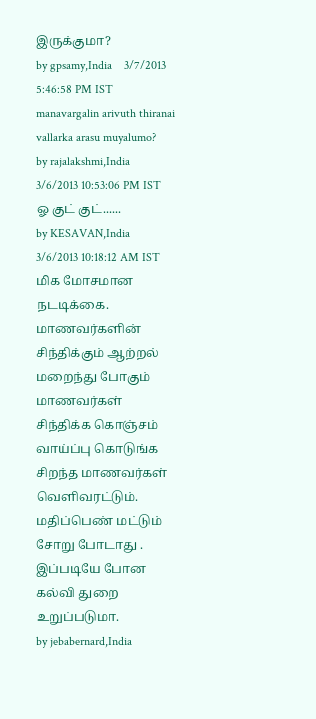இருக்குமா?
by gpsamy,India    3/7/2013 5:46:58 PM IST
manavargalin arivuth thiranai vallarka arasu muyalumo?
by rajalakshmi,India    3/6/2013 10:53:06 PM IST
ஓ குட் குட்......
by KESAVAN,India    3/6/2013 10:18:12 AM IST
மிக மோசமான நடடிக்கை. மாணவர்களின் சிந்திக்கும் ஆற்றல் மறைந்து போகும் மாணவர்கள் சிந்திக்க கொஞ்சம் வாய்ப்பு கொடுங்க சிறந்த மாணவர்கள் வெளிவரட்டும். மதிப்பெண் மட்டும் சோறு போடாது . இப்படியே போன கல்வி துறை உறுப்படுமா.
by jebabernard,India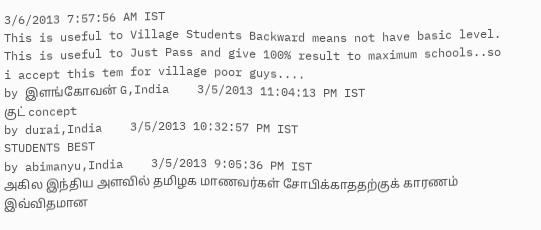3/6/2013 7:57:56 AM IST
This is useful to Village Students Backward means not have basic level. This is useful to Just Pass and give 100% result to maximum schools..so i accept this tem for village poor guys....
by இளங்கோவன் G,India    3/5/2013 11:04:13 PM IST
குட் concept
by durai,India    3/5/2013 10:32:57 PM IST
STUDENTS BEST
by abimanyu,India    3/5/2013 9:05:36 PM IST
அகில இந்திய அளவில் தமிழக மாணவர்கள் சோபிக்காததற்குக் காரணம் இவ்விதமான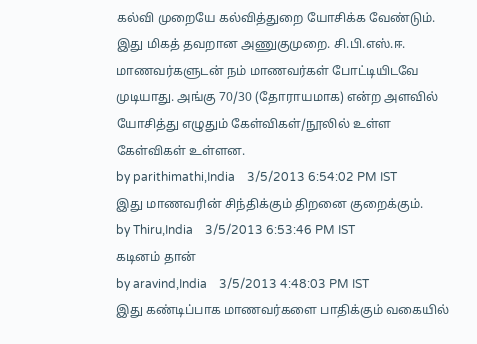கல்வி முறையே கல்வித்துறை யோசிக்க வேண்டும். இது மிகத் தவறான அணுகுமுறை. சி.பி.எஸ்.ஈ. மாணவர்களுடன் நம் மாணவர்கள் போட்டியிடவே முடியாது. அங்கு 70/30 (தோராயமாக) என்ற அளவில் யோசித்து எழுதும் கேள்விகள்/நூலில் உள்ள கேள்விகள் உள்ளன.
by parithimathi,India    3/5/2013 6:54:02 PM IST
இது மாணவரின் சிந்திக்கும் திறனை குறைக்கும்.
by Thiru,India    3/5/2013 6:53:46 PM IST
கடினம் தான்
by aravind,India    3/5/2013 4:48:03 PM IST
இது கண்டிப்பாக மாணவர்களை பாதிக்கும் வகையில்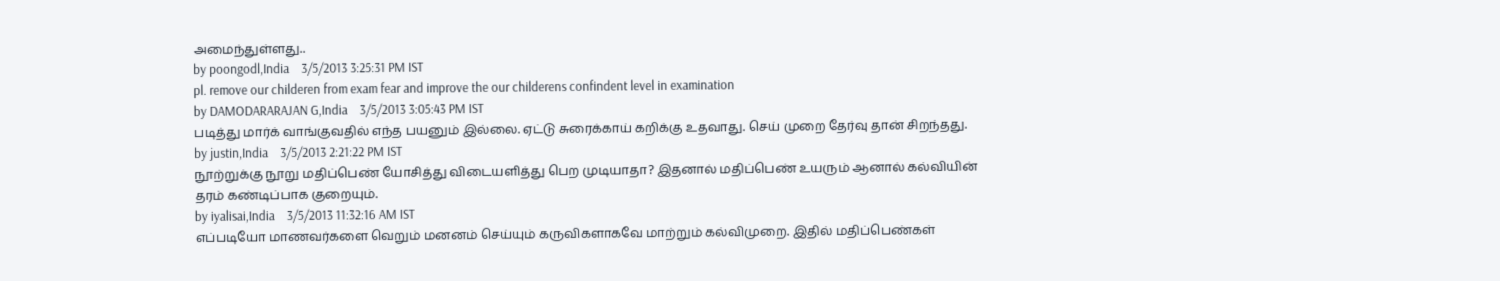அமைந்துள்ளது..
by poongodl,India    3/5/2013 3:25:31 PM IST
pl. remove our childeren from exam fear and improve the our childerens confindent level in examination
by DAMODARARAJAN G,India    3/5/2013 3:05:43 PM IST
படித்து மார்க் வாங்குவதில் எந்த பயனும் இல்லை. ஏட்டு சுரைக்காய் கறிக்கு உதவாது. செய் முறை தேர்வு தான் சிறந்தது.
by justin,India    3/5/2013 2:21:22 PM IST
நூற்றுக்கு நூறு மதிப்பெண் யோசித்து விடையளித்து பெற முடியாதா? இதனால் மதிப்பெண் உயரும் ஆனால் கல்வியின் தரம் கண்டிப்பாக குறையும்.
by iyalisai,India    3/5/2013 11:32:16 AM IST
எப்படியோ மாணவர்களை வெறும் மனனம் செய்யும் கருவிகளாகவே மாற்றும் கல்விமுறை. இதில் மதிப்பெண்கள்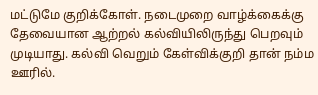மட்டுமே குறிக்கோள். நடைமுறை வாழ்க்கைக்கு தேவையான ஆற்றல் கல்வியிலிருந்து பெறவும் முடியாது. கல்வி வெறும் கேள்விக்குறி தான் நம்ம ஊரில்.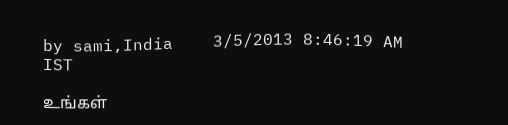by sami,India    3/5/2013 8:46:19 AM IST

உங்கள்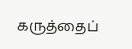கருத்தைப்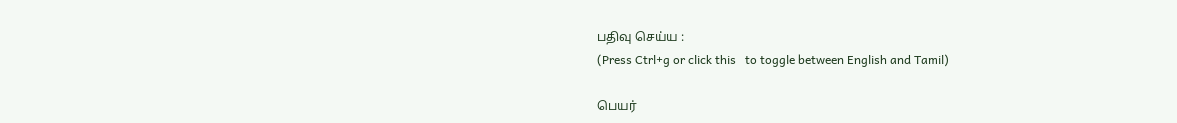பதிவு செய்ய :
(Press Ctrl+g or click this   to toggle between English and Tamil)

பெயர்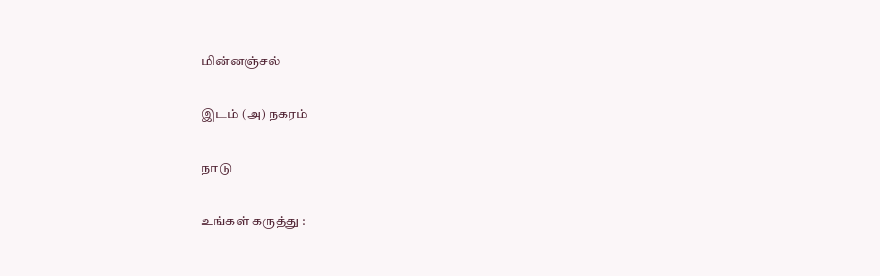மின்னஞ்சல்

இடம் (அ) நகரம்

நாடு

உங்கள் கருத்து :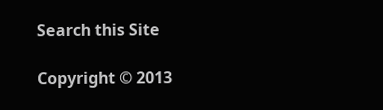Search this Site

Copyright © 2013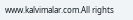www.kalvimalar.com.All rights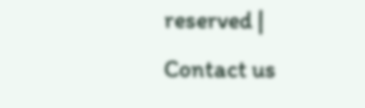reserved | Contact us